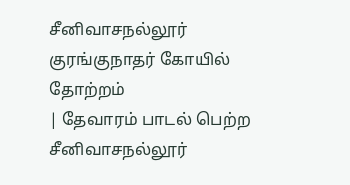சீனிவாசநல்லூர் குரங்குநாதர் கோயில்
தோற்றம்
| தேவாரம் பாடல் பெற்ற சீனிவாசநல்லூர்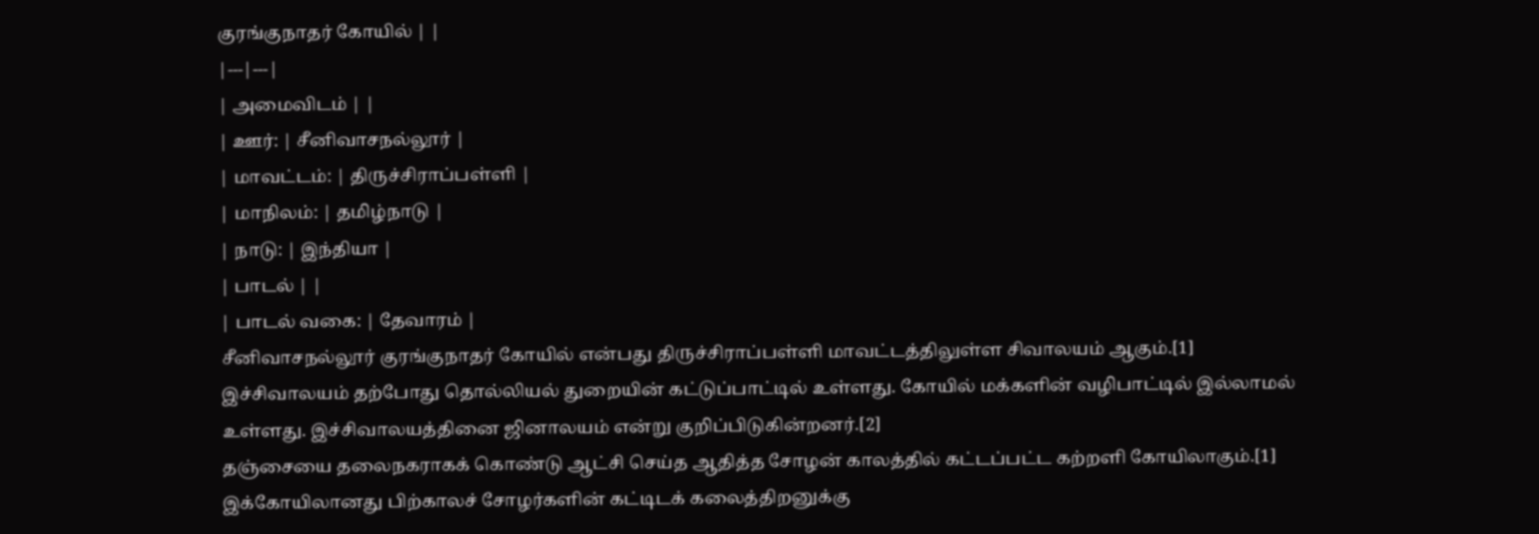குரங்குநாதர் கோயில் | |
|---|---|
| அமைவிடம் | |
| ஊர்: | சீனிவாசநல்லூர் |
| மாவட்டம்: | திருச்சிராப்பள்ளி |
| மாநிலம்: | தமிழ்நாடு |
| நாடு: | இந்தியா |
| பாடல் | |
| பாடல் வகை: | தேவாரம் |
சீனிவாசநல்லூர் குரங்குநாதர் கோயில் என்பது திருச்சிராப்பள்ளி மாவட்டத்திலுள்ள சிவாலயம் ஆகும்.[1] இச்சிவாலயம் தற்போது தொல்லியல் துறையின் கட்டுப்பாட்டில் உள்ளது. கோயில் மக்களின் வழிபாட்டில் இல்லாமல் உள்ளது. இச்சிவாலயத்தினை ஜினாலயம் என்று குறிப்பிடுகின்றனர்.[2]
தஞ்சையை தலைநகராகக் கொண்டு ஆட்சி செய்த ஆதித்த சோழன் காலத்தில் கட்டப்பட்ட கற்றளி கோயிலாகும்.[1] இக்கோயிலானது பிற்காலச் சோழர்களின் கட்டிடக் கலைத்திறனுக்கு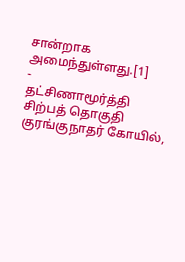சான்றாக அமைந்துள்ளது.[1]
-
தட்சிணாமூர்த்தி சிற்பத் தொகுதி குரங்குநாதர் கோயில்,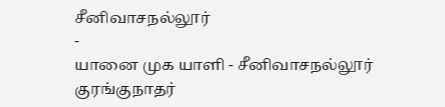சீனிவாசநல்லூர்
-
யானை முக யாளி - சீனிவாசநல்லூர் குரங்குநாதர்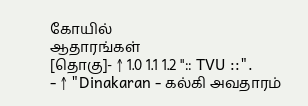கோயில்
ஆதாரங்கள்
[தொகு]- ↑ 1.0 1.1 1.2 ":: TVU ::".
- ↑ "Dinakaran - கல்கி அவதாரம்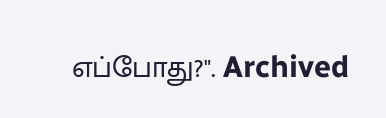எப்போது?". Archived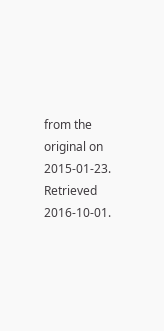from the original on 2015-01-23. Retrieved 2016-10-01.